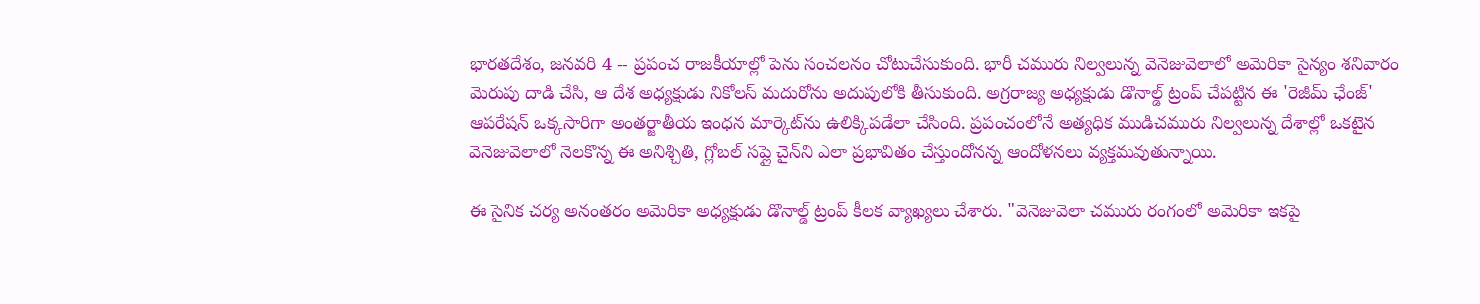భారతదేశం, జనవరి 4 -- ప్రపంచ రాజకీయాల్లో పెను సంచలనం చోటుచేసుకుంది. భారీ చమురు నిల్వలున్న వెనెజువెలాలో అమెరికా సైన్యం శనివారం మెరుపు దాడి చేసి, ఆ దేశ అధ్యక్షుడు నికోలస్ మదురోను అదుపులోకి తీసుకుంది. అగ్రరాజ్య అధ్యక్షుడు డొనాల్డ్ ట్రంప్ చేపట్టిన ఈ 'రెజీమ్ ఛేంజ్' ఆపరేషన్ ఒక్కసారిగా అంతర్జాతీయ ఇంధన మార్కెట్‌ను ఉలిక్కిపడేలా చేసింది. ప్రపంచంలోనే అత్యధిక ముడిచమురు నిల్వలున్న దేశాల్లో ఒకటైన వెనెజువెలాలో నెలకొన్న ఈ అనిశ్చితి, గ్లోబల్ సప్లై చైన్‌ని ఎలా ప్రభావితం చేస్తుందోనన్న ఆందోళనలు వ్యక్తమవుతున్నాయి.

ఈ సైనిక చర్య అనంతరం అమెరికా అధ్యక్షుడు డొనాల్డ్ ట్రంప్ కీలక వ్యాఖ్యలు చేశారు. "వెనెజువెలా చమురు రంగంలో అమెరికా ఇకపై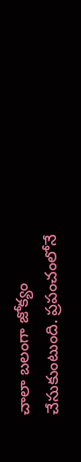చాలా బలంగా జోక్యం చేసుకుంటుంది. ప్రపంచంలోనే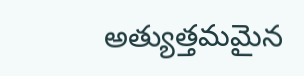అత్యుత్తమమైన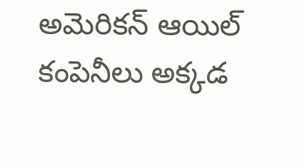అమెరికన్ ఆయిల్ కంపెనీలు అక్కడ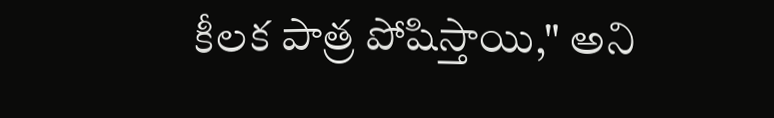కీలక పాత్ర పోషిస్తాయి," అని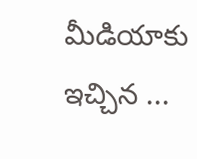మీడియాకు ఇచ్చిన ...